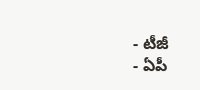- టీజీ
- ఏపీ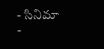- సినిమా
-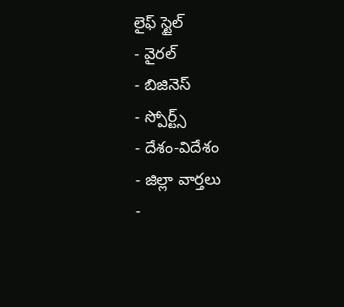లైఫ్ స్టైల్
- వైరల్
- బిజినెస్
- స్పోర్ట్స్
- దేశం-విదేశం
- జిల్లా వార్తలు
-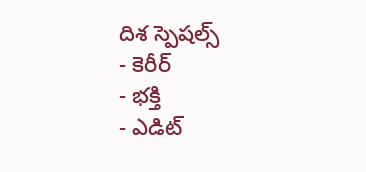దిశ స్పెషల్స్
- కెరీర్
- భక్తి
- ఎడిట్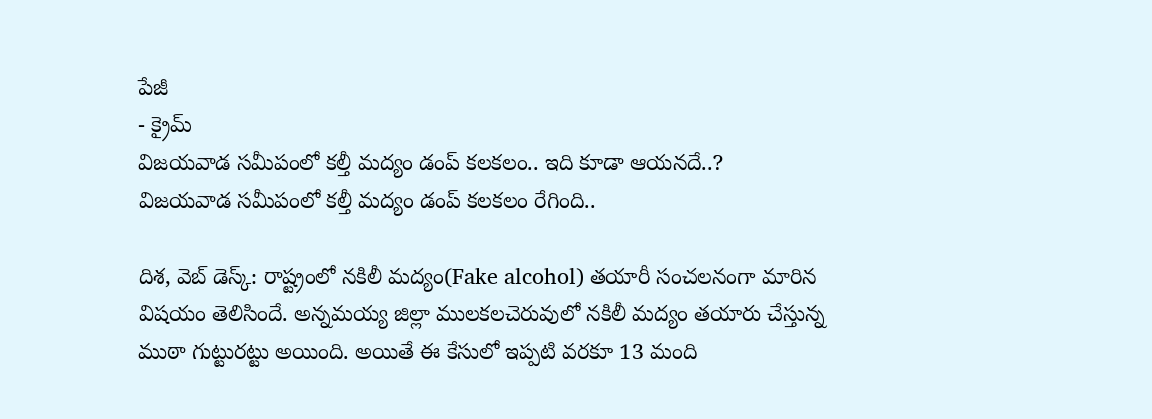పేజీ
- క్రైమ్
విజయవాడ సమీపంలో కల్తీ మద్యం డంప్ కలకలం.. ఇది కూడా ఆయనదే..?
విజయవాడ సమీపంలో కల్తీ మద్యం డంప్ కలకలం రేగింది..

దిశ, వెబ్ డెస్క్: రాష్ట్రంలో నకిలీ మద్యం(Fake alcohol) తయారీ సంచలనంగా మారిన విషయం తెలిసిందే. అన్నమయ్య జిల్లా ములకలచెరువులో నకిలీ మద్యం తయారు చేస్తున్న ముఠా గుట్టురట్టు అయింది. అయితే ఈ కేసులో ఇప్పటి వరకూ 13 మంది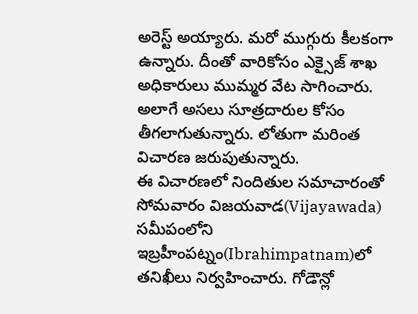అరెస్ట్ అయ్యారు. మరో ముగ్గురు కీలకంగా ఉన్నారు. దీంతో వారికోసం ఎక్సైజ్ శాఖ అధికారులు ముమ్మర వేట సాగించారు. అలాగే అసలు సూత్రదారుల కోసం తీగలాగుతున్నారు. లోతుగా మరింత విచారణ జరుపుతున్నారు.
ఈ విచారణలో నిందితుల సమాచారంతో సోమవారం విజయవాడ(Vijayawada) సమీపంలోని ఇబ్రహీంపట్నం(Ibrahimpatnam)లో తనిఖీలు నిర్వహించారు. గోడౌన్లో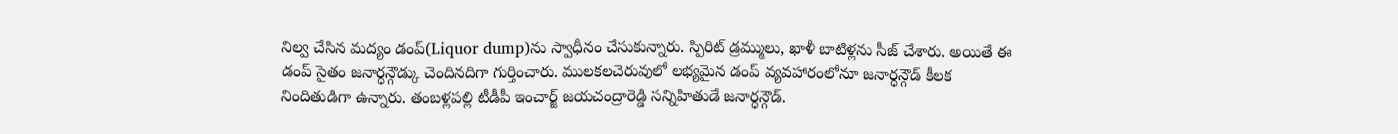నిల్వ చేసిన మద్యం డంప్(Liquor dump)ను స్వాధీనం చేసుకున్నారు. స్పిరిట్ డ్రమ్ములు, ఖాళీ బాటిళ్లను సీజ్ చేశారు. అయితే ఈ డంప్ సైతం జనార్ధన్గౌడ్కు చెందినదిగా గుర్తించారు. ములకలచెరువులో లభ్యమైన డంప్ వ్యవహారంలోనూ జనార్ధన్గౌడ్ కీలక నిందితుడిగా ఉన్నారు. తంబళ్లపల్లి టీడీపీ ఇంచార్జ్ జయచంద్రారెడ్డి సన్నిహితుడే జనార్ధన్గౌడ్.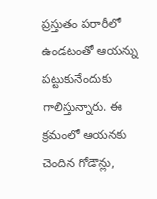ప్రస్తుతం పరారీలో ఉండటంతో ఆయన్ను పట్టుకునేందుకు గాలిస్తున్నారు. ఈ క్రమంలో ఆయనకు చెందిన గోడౌన్లు,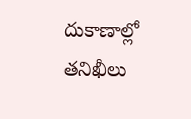దుకాణాల్లో తనిఖీలు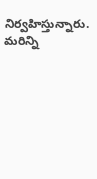నిర్వహిస్తున్నారు. మరిన్ని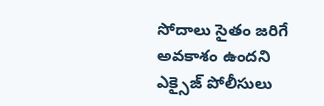సోదాలు సైతం జరిగే అవకాశం ఉందని ఎక్సైజ్ పోలీసులు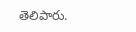తెలిపారు.